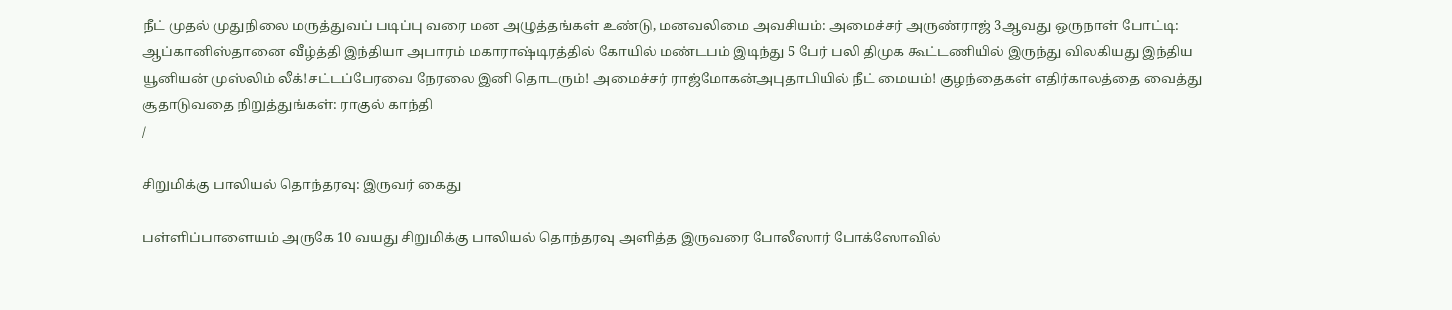நீட் முதல் முதுநிலை மருத்துவப் படிப்பு வரை மன அழுத்தங்கள் உண்டு, மனவலிமை அவசியம்: அமைச்சர் அருண்ராஜ் 3ஆவது ஒருநாள் போட்டி: ஆப்கானிஸ்தானை வீழ்த்தி இந்தியா அபாரம் மகாராஷ்டிரத்தில் கோயில் மண்டபம் இடிந்து 5 பேர் பலி திமுக கூட்டணியில் இருந்து விலகியது இந்திய யூனியன் முஸ்லிம் லீக்!சட்டப்பேரவை நேரலை இனி தொடரும்! அமைச்சர் ராஜ்மோகன்அபுதாபியில் நீட் மையம்! குழந்தைகள் எதிர்காலத்தை வைத்து சூதாடுவதை நிறுத்துங்கள்: ராகுல் காந்தி
/

சிறுமிக்கு பாலியல் தொந்தரவு: இருவர் கைது

பள்ளிப்பாளையம் அருகே 10 வயது சிறுமிக்கு பாலியல் தொந்தரவு அளித்த இருவரை போலீஸார் போக்ஸோவில்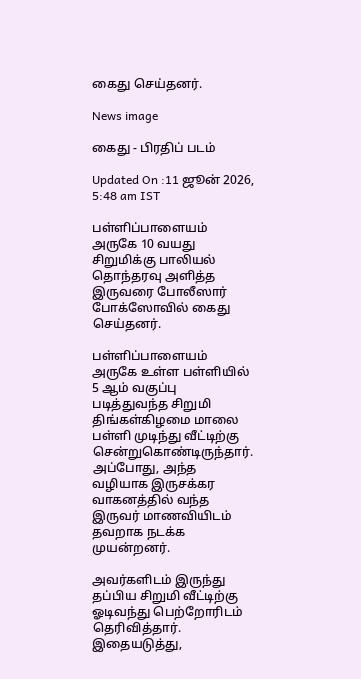கைது செய்தனர்.

News image

கைது - பிரதிப் படம்

Updated On :11 ஜூன் 2026, 5:48 am IST

பள்ளிப்பாளையம் அருகே 10 வயது சிறுமிக்கு பாலியல் தொந்தரவு அளித்த இருவரை போலீஸார் போக்ஸோவில் கைது செய்தனர்.

பள்ளிப்பாளையம் அருகே உள்ள பள்ளியில் 5 ஆம் வகுப்பு படித்துவந்த சிறுமி திங்கள்கிழமை மாலை பள்ளி முடிந்து வீட்டிற்கு சென்றுகொண்டிருந்தார். அப்போது, அந்த வழியாக இருசக்கர வாகனத்தில் வந்த இருவர் மாணவியிடம் தவறாக நடக்க முயன்றனர்.

அவர்களிடம் இருந்து தப்பிய சிறுமி வீட்டிற்கு ஓடிவந்து பெற்றோரிடம் தெரிவித்தார். இதையடுத்து,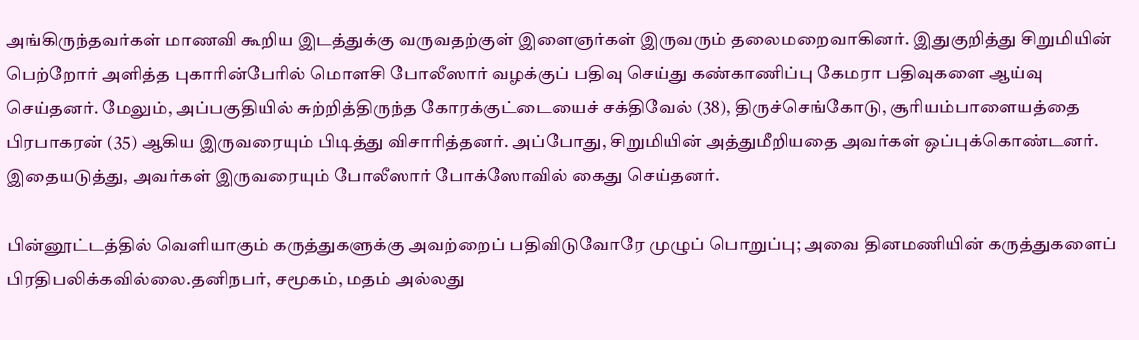அங்கிருந்தவர்கள் மாணவி கூறிய இடத்துக்கு வருவதற்குள் இளைஞர்கள் இருவரும் தலைமறைவாகினர். இதுகுறித்து சிறுமியின் பெற்றோர் அளித்த புகாரின்பேரில் மொளசி போலீஸார் வழக்குப் பதிவு செய்து கண்காணிப்பு கேமரா பதிவுகளை ஆய்வு செய்தனர். மேலும், அப்பகுதியில் சுற்றித்திருந்த கோரக்குட்டையைச் சக்திவேல் (38), திருச்செங்கோடு, சூரியம்பாளையத்தை பிரபாகரன் (35) ஆகிய இருவரையும் பிடித்து விசாரித்தனர். அப்போது, சிறுமியின் அத்துமீறியதை அவர்கள் ஒப்புக்கொண்டனர். இதையடுத்து, அவர்கள் இருவரையும் போலீஸார் போக்ஸோவில் கைது செய்தனர்.

பின்னூட்டத்தில் வெளியாகும் கருத்துகளுக்கு அவற்றைப் பதிவிடுவோரே முழுப் பொறுப்பு; அவை தினமணியின் கருத்துகளைப் பிரதிபலிக்கவில்லை.தனிநபர், சமூகம், மதம் அல்லது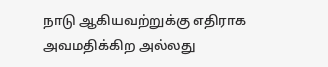நாடு ஆகியவற்றுக்கு எதிராக அவமதிக்கிற அல்லது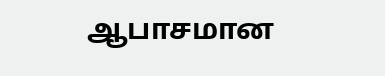ஆபாசமான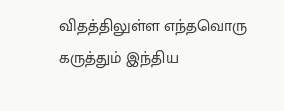விதத்திலுள்ள எந்தவொரு கருத்தும் இந்திய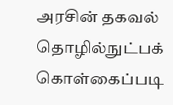அரசின் தகவல் தொழில்நுட்பக் கொள்கைப்படி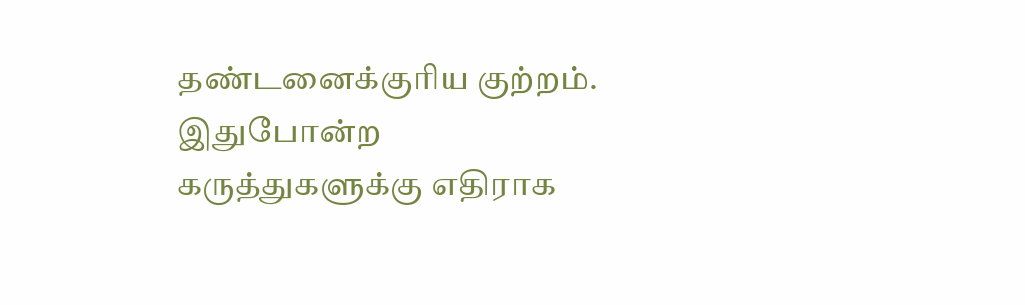தண்டனைக்குரிய குற்றம். இதுபோன்ற கருத்துகளுக்கு எதிராக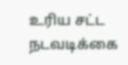உரிய சட்ட நடவடிக்கை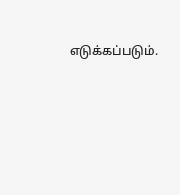எடுக்கப்படும்.